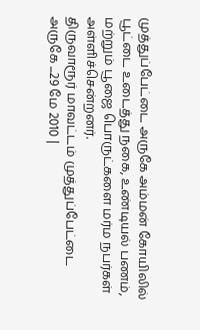முத்துப்பேட்டை அருகே அம்மன் கோயிலில் பூட்டை உடைத்து நகை, உண்டியல் பணம், மற்றும் பூஜை பொருட்களை மர்ம நபர்கள் அள்ளிச்சென்றனர்.
திருவாரூர் மாவட்டம் முத்துப்பேட்டை அருகே ...29 மே 2010 |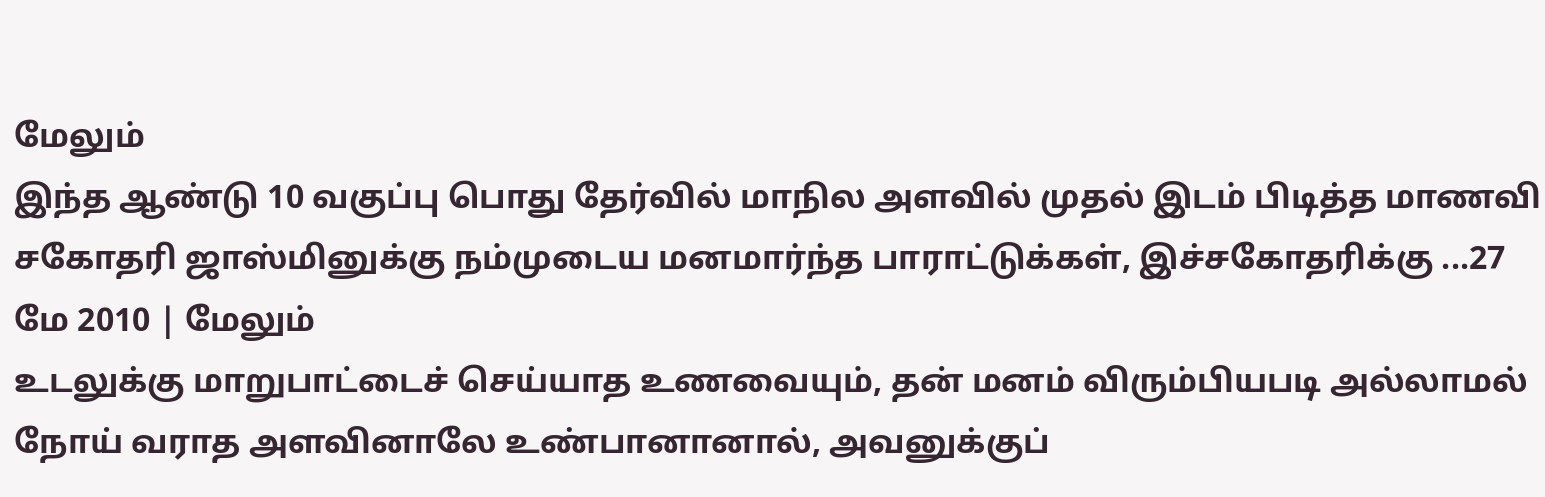மேலும்
இந்த ஆண்டு 10 வகுப்பு பொது தேர்வில் மாநில அளவில் முதல் இடம் பிடித்த மாணவி சகோதரி ஜாஸ்மினுக்கு நம்முடைய மனமார்ந்த பாராட்டுக்கள், இச்சகோதரிக்கு ...27 மே 2010 | மேலும்
உடலுக்கு மாறுபாட்டைச் செய்யாத உணவையும், தன் மனம் விரும்பியபடி அல்லாமல் நோய் வராத அளவினாலே உண்பானானால், அவனுக்குப்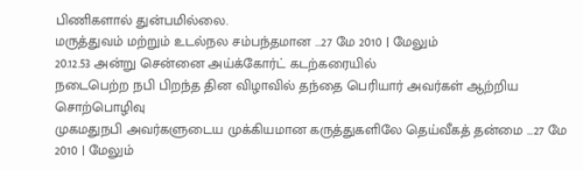பிணிகளால் துன்பமில்லை.
மருத்துவம் மற்றும் உடல்நல சம்பந்தமான ...27 மே 2010 | மேலும்
20.12.53 அன்று சென்னை அய்க்கோர்ட் கடற்கரையில்
நடைபெற்ற நபி பிறந்த தின விழாவில் தந்தை பெரியார் அவர்கள் ஆற்றிய
சொற்பொழிவு
முகமதுநபி அவர்களுடைய முக்கியமான கருத்துகளிலே தெய்வீகத் தன்மை ...27 மே 2010 | மேலும்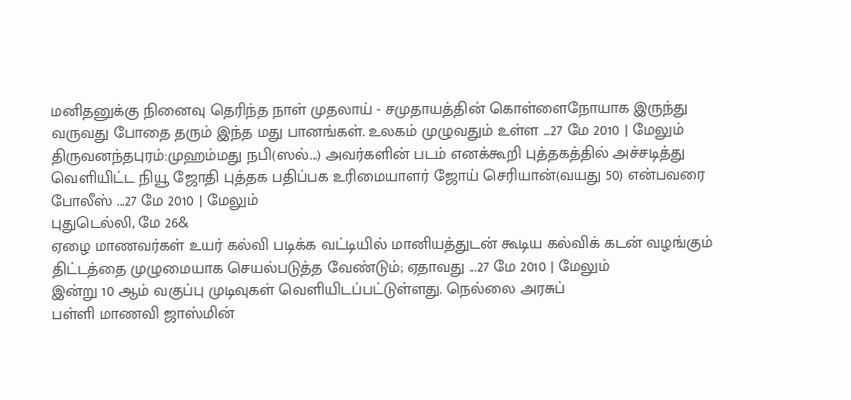மனிதனுக்கு நினைவு தெரிந்த நாள் முதலாய் - சமுதாயத்தின் கொள்ளைநோயாக இருந்து வருவது போதை தரும் இந்த மது பானங்கள். உலகம் முழுவதும் உள்ள ...27 மே 2010 | மேலும்
திருவனந்தபுரம்:முஹம்மது நபி(ஸல்...) அவர்களின் படம் எனக்கூறி புத்தகத்தில் அச்சடித்து வெளியிட்ட நியூ ஜோதி புத்தக பதிப்பக உரிமையாளர் ஜோய் செரியான்(வயது 50) என்பவரை போலீஸ் ...27 மே 2010 | மேலும்
புதுடெல்லி, மே 26&
ஏழை மாணவர்கள் உயர் கல்வி படிக்க வட்டியில் மானியத்துடன் கூடிய கல்விக் கடன் வழங்கும் திட்டத்தை முழுமையாக செயல்படுத்த வேண்டும்; ஏதாவது ...27 மே 2010 | மேலும்
இன்று 10 ஆம் வகுப்பு முடிவுகள் வெளியிடப்பட்டுள்ளது. நெல்லை அரசுப்
பள்ளி மாணவி ஜாஸ்மின்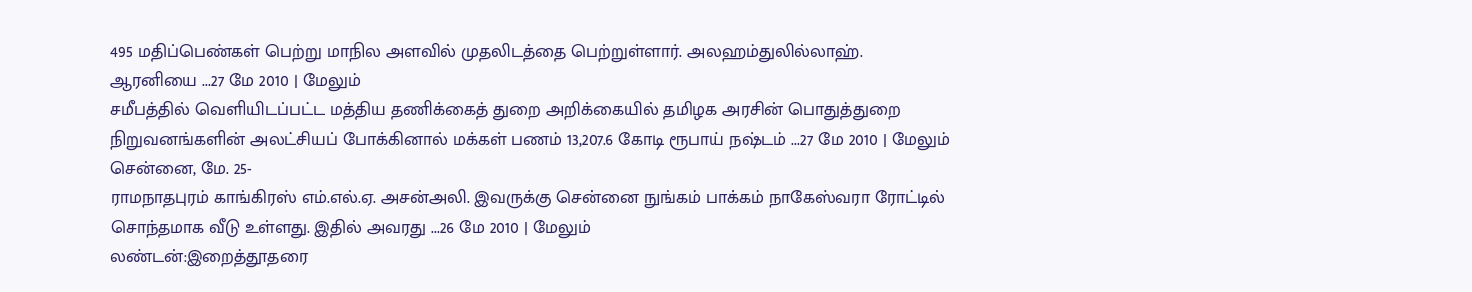495 மதிப்பெண்கள் பெற்று மாநில அளவில் முதலிடத்தை பெற்றுள்ளார். அலஹம்துலில்லாஹ்.
ஆரனியை ...27 மே 2010 | மேலும்
சமீபத்தில் வெளியிடப்பட்ட மத்திய தணிக்கைத் துறை அறிக்கையில் தமிழக அரசின் பொதுத்துறை நிறுவனங்களின் அலட்சியப் போக்கினால் மக்கள் பணம் 13,207.6 கோடி ரூபாய் நஷ்டம் ...27 மே 2010 | மேலும்
சென்னை, மே. 25-
ராமநாதபுரம் காங்கிரஸ் எம்.எல்.ஏ. அசன்அலி. இவருக்கு சென்னை நுங்கம் பாக்கம் நாகேஸ்வரா ரோட்டில் சொந்தமாக வீடு உள்ளது. இதில் அவரது ...26 மே 2010 | மேலும்
லண்டன்:இறைத்தூதரை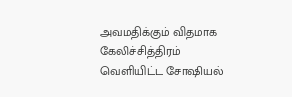அவமதிக்கும் விதமாக கேலிச்சித்திரம் வெளியிட்ட சோஷியல்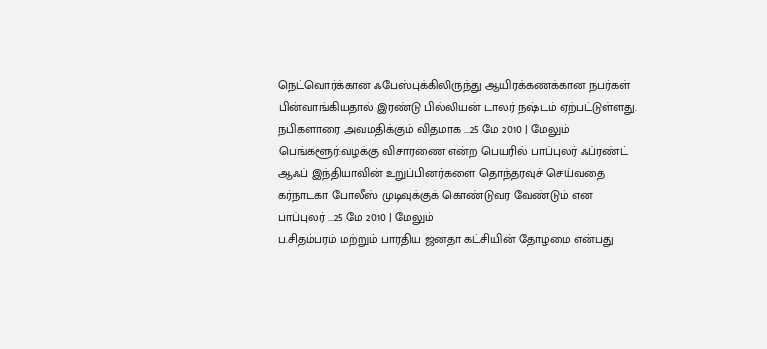நெட்வொர்க்கான ஃபேஸ்புக்கிலிருந்து ஆயிரக்கணக்கான நபர்கள் பின்வாங்கியதால் இரண்டு பில்லியன் டாலர் நஷ்டம் ஏற்பட்டுள்ளது.
நபிகளாரை அவமதிக்கும் விதமாக ...25 மே 2010 | மேலும்
பெங்களூர்:வழக்கு விசாரணை என்ற பெயரில் பாப்புலர் ஃப்ரண்ட் ஆஃப் இந்தியாவின் உறுப்பினர்களை தொந்தரவுச் செய்வதை கர்நாடகா போலீஸ் முடிவுக்குக் கொண்டுவர வேண்டும் என பாப்புலர் ...25 மே 2010 | மேலும்
ப.சிதம்பரம் மற்றும் பாரதிய ஜனதா கட்சியின் தோழமை என்பது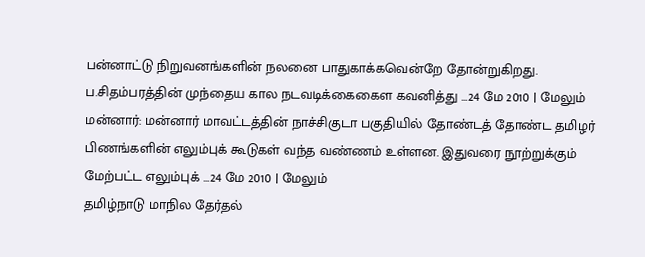பன்னாட்டு நிறுவனங்களின் நலனை பாதுகாக்கவென்றே தோன்றுகிறது. ப.சிதம்பரத்தின் முந்தைய கால நடவடிக்கைகைள கவனித்து ...24 மே 2010 | மேலும்
மன்னார்: மன்னார் மாவட்டத்தின் நாச்சிகுடா பகுதியில் தோண்டத் தோண்ட தமிழர் பிணங்களின் எலும்புக் கூடுகள் வந்த வண்ணம் உள்ளன. இதுவரை நூற்றுக்கும் மேற்பட்ட எலும்புக் ...24 மே 2010 | மேலும்
தமிழ்நாடு மாநில தேர்தல்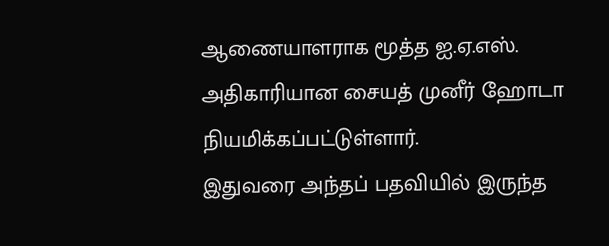ஆணையாளராக மூத்த ஐ.ஏ.எஸ். அதிகாரியான சையத் முனீர் ஹோடா நியமிக்கப்பட்டுள்ளார்.
இதுவரை அந்தப் பதவியில் இருந்த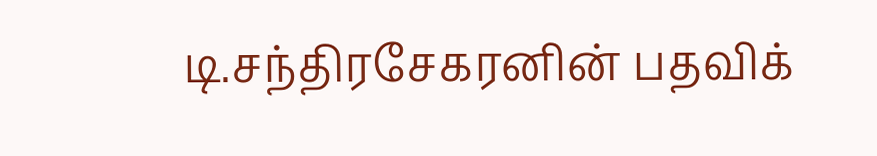டி.சந்திரசேகரனின் பதவிக்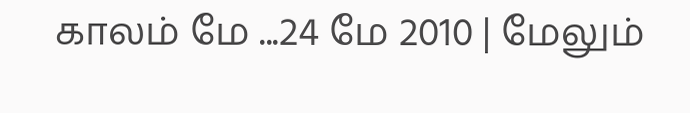காலம் மே ...24 மே 2010 | மேலும்